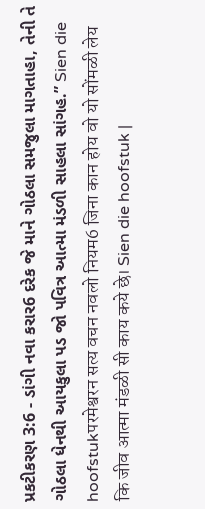પ્રકટીકરણ 3:6 - ડાંગી નવા કરાર6 દરેક જે માને ગોઠલા સમજુલા માગતાહા, તેની તે ગોઠલા ધેનથી આયકુલા પડ જો પવિત્ર આત્મા મંડળી સાહલા સાંગહ.” Sien die hoofstukपरमेश्वरन सत्य वचन नवलो नियम6 जिना कान होय वो यो सोंमळी लेय कि जीव आत्मा मंडळी सी काय कये छे। Sien die hoofstuk |